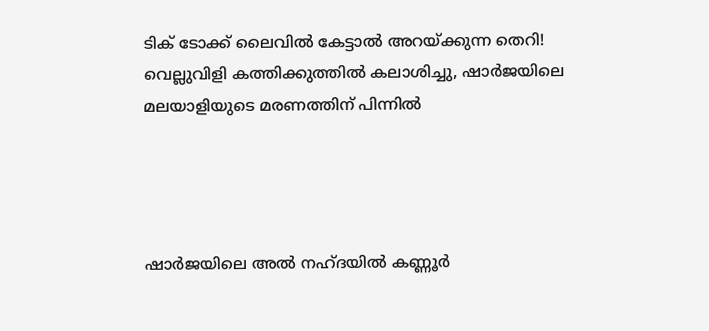ടിക് ടോക്ക് ലൈവില്‍ കേട്ടാല്‍ അറയ്ക്കുന്ന തെറി! വെല്ലുവിളി കത്തിക്കുത്തില്‍ കലാശിച്ചു, ഷാര്‍ജയിലെ മലയാളിയുടെ മരണത്തിന് പിന്നില്‍




ഷാര്‍ജയിലെ അല്‍ നഹ്ദയില്‍ കണ്ണൂര്‍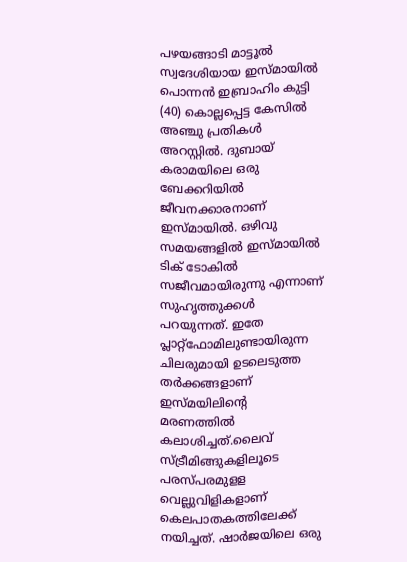പഴയങ്ങാടി മാട്ടൂല്‍ സ്വദേശിയായ ഇസ്മായില്‍ പൊന്നന്‍ ഇബ്രാഹിം കുട്ടി (40) കൊല്ലപ്പെട്ട കേസില്‍ അഞ്ചു പ്രതികള്‍ അറസ്റ്റില്‍. ദുബായ് കരാമയിലെ ഒരു ബേക്കറിയില്‍ ജീവനക്കാരനാണ് ഇസ്മായില്‍. ഒഴിവു സമയങ്ങളില്‍ ഇസ്മായില്‍ ടിക് ടോകില്‍ സജീവമായിരുന്നു എന്നാണ് സുഹൃത്തുക്കള്‍ പറയുന്നത്. ഇതേ പ്ലാറ്റ്ഫോമിലുണ്ടായിരുന്ന ചിലരുമായി ഉടലെടുത്ത തര്‍ക്കങ്ങളാണ് ഇസ്മയിലിന്റെ മരണത്തില്‍ കലാശിച്ചത്.ലൈവ് സ്ട്രീമിങ്ങുകളിലൂടെ പരസ്പരമുളള വെല്ലുവിളികളാണ് കെലപാതകത്തിലേക്ക് നയിച്ചത്. ഷാര്‍ജയിലെ ഒരു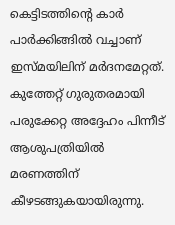കെട്ടിടത്തിന്റെ കാര്‍ പാര്‍ക്കിങ്ങില്‍ വച്ചാണ് ഇസ്മയിലിന് മര്‍ദനമേറ്റത്. കുത്തേറ്റ് ഗുരുതരമായി പരുക്കേറ്റ അദ്ദേഹം പിന്നീട് ആശുപത്രിയില്‍ മരണത്തിന് കീഴടങ്ങുകയായിരുന്നു.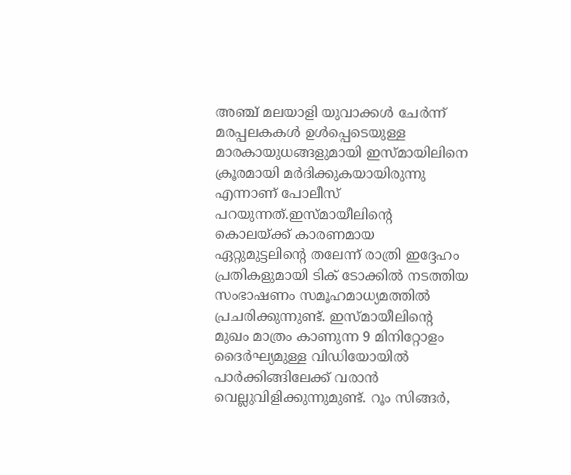അഞ്ച് മലയാളി യുവാക്കള്‍ ചേര്‍ന്ന് മരപ്പലകകള്‍ ഉള്‍പ്പെടെയുള്ള മാരകായുധങ്ങളുമായി ഇസ്മായിലിനെ ക്രൂരമായി മര്‍ദിക്കുകയായിരുന്നു എന്നാണ് പോലീസ് പറയുന്നത്.ഇസ്മായീലിന്റെ കൊലയ്ക്ക് കാരണമായ ഏറ്റുമുട്ടലിന്റെ തലേന്ന് രാത്രി ഇദ്ദേഹം പ്രതികളുമായി ടിക് ടോക്കില്‍ നടത്തിയ സംഭാഷണം സമൂഹമാധ്യമത്തില്‍ പ്രചരിക്കുന്നുണ്ട്. ഇസ്മായീലിന്റെ മുഖം മാത്രം കാണുന്ന 9 മിനിറ്റോളം ദൈര്‍ഘ്യമുള്ള വിഡിയോയില്‍ പാര്‍ക്കിങ്ങിലേക്ക് വരാന്‍ വെല്ലുവിളിക്കുന്നുമുണ്ട്. റൂം സിങ്ങര്‍,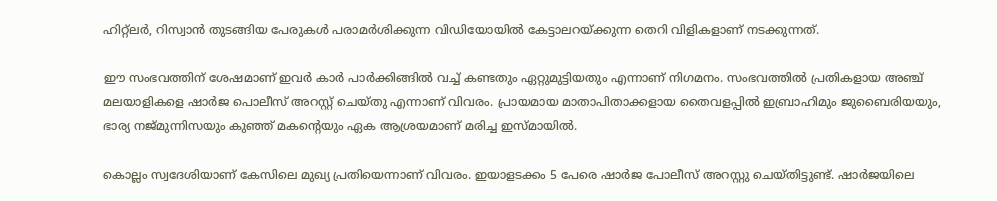ഹിറ്റ്ലര്‍, റിസ്വാന്‍ തുടങ്ങിയ പേരുകള്‍ പരാമര്‍ശിക്കുന്ന വിഡിയോയില്‍ കേട്ടാലറയ്ക്കുന്ന തെറി വിളികളാണ് നടക്കുന്നത്.

ഈ സംഭവത്തിന് ശേഷമാണ് ഇവര്‍ കാര്‍ പാര്‍ക്കിങ്ങില്‍ വച്ച് കണ്ടതും ഏറ്റുമുട്ടിയതും എന്നാണ് നിഗമനം. സംഭവത്തില്‍ പ്രതികളായ അഞ്ച് മലയാളികളെ ഷാര്‍ജ പൊലീസ് അറസ്റ്റ് ചെയ്തു എന്നാണ് വിവരം. പ്രായമായ മാതാപിതാക്കളായ തൈവളപ്പില്‍ ഇബ്രാഹിമും ജുബൈരിയയും, ഭാര്യ നജ്മുന്നിസയും കുഞ്ഞ് മകന്റെയും ഏക ആശ്രയമാണ് മരിച്ച ഇസ്മായില്‍.

കൊല്ലം സ്വദേശിയാണ് കേസിലെ മുഖ്യ പ്രതിയെന്നാണ് വിവരം. ഇയാളടക്കം 5 പേരെ ഷാര്‍ജ പോലീസ് അറസ്റ്റു ചെയ്തിട്ടുണ്ട്. ഷാര്‍ജയിലെ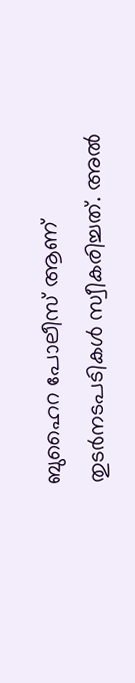ബുഹൈറ പോലീസ് ആണ് തുടര്‍നടപടികള്‍ സ്വീകരിച്ചത്. അല്‍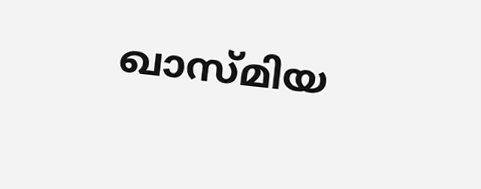ഖാസ്മിയ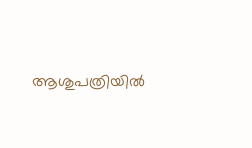ആശുപത്രിയില്‍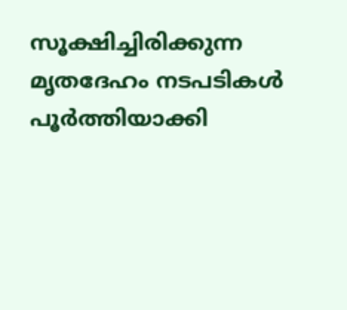സൂക്ഷിച്ചിരിക്കുന്ന മൃതദേഹം നടപടികള്‍ പൂര്‍ത്തിയാക്കി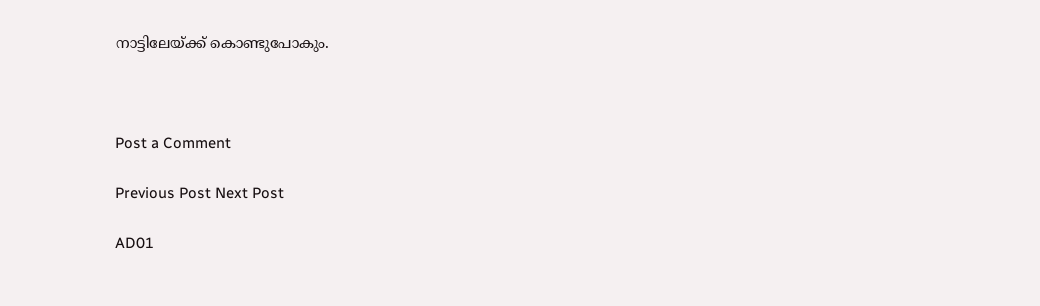നാട്ടിലേയ്ക്ക് കൊണ്ടുപോകും.



Post a Comment

Previous Post Next Post

AD01